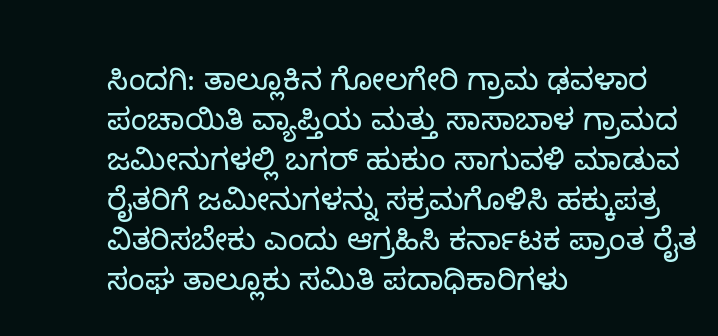ಸಿಂದಗಿ: ತಾಲ್ಲೂಕಿನ ಗೋಲಗೇರಿ ಗ್ರಾಮ ಢವಳಾರ ಪಂಚಾಯಿತಿ ವ್ಯಾಪ್ತಿಯ ಮತ್ತು ಸಾಸಾಬಾಳ ಗ್ರಾಮದ ಜಮೀನುಗಳಲ್ಲಿ ಬಗರ್ ಹುಕುಂ ಸಾಗುವಳಿ ಮಾಡುವ ರೈತರಿಗೆ ಜಮೀನುಗಳನ್ನು ಸಕ್ರಮಗೊಳಿಸಿ ಹಕ್ಕುಪತ್ರ ವಿತರಿಸಬೇಕು ಎಂದು ಆಗ್ರಹಿಸಿ ಕರ್ನಾಟಕ ಪ್ರಾಂತ ರೈತ ಸಂಘ ತಾಲ್ಲೂಕು ಸಮಿತಿ ಪದಾಧಿಕಾರಿಗಳು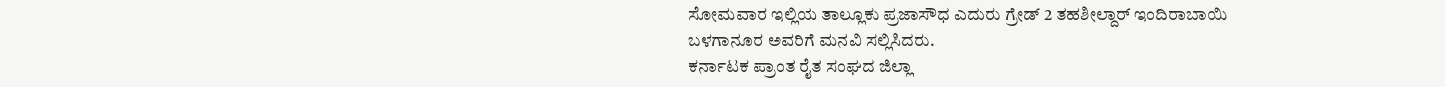ಸೋಮವಾರ ಇಲ್ಲಿಯ ತಾಲ್ಲೂಕು ಪ್ರಜಾಸೌಧ ಎದುರು ಗ್ರೇಡ್ 2 ತಹಶೀಲ್ದಾರ್ ಇಂದಿರಾಬಾಯಿ ಬಳಗಾನೂರ ಅವರಿಗೆ ಮನವಿ ಸಲ್ಲಿಸಿದರು.
ಕರ್ನಾಟಕ ಪ್ರಾಂತ ರೈತ ಸಂಘದ ಜಿಲ್ಲಾ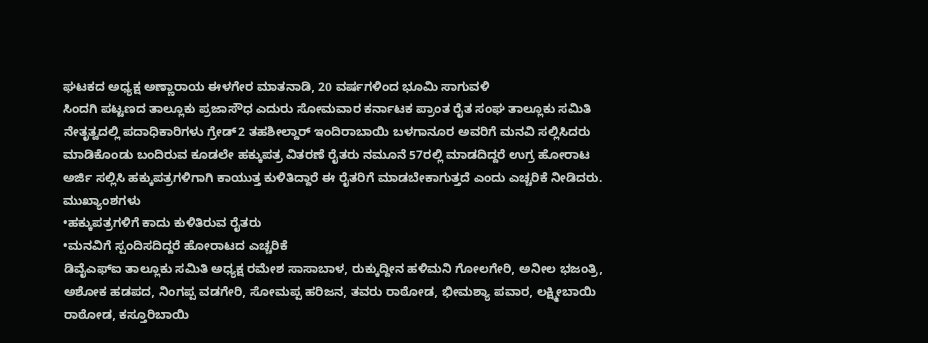ಘಟಕದ ಅಧ್ಯಕ್ಷ ಅಣ್ಣಾರಾಯ ಈಳಗೇರ ಮಾತನಾಡಿ, 20 ವರ್ಷಗಳಿಂದ ಭೂಮಿ ಸಾಗುವಳಿ
ಸಿಂದಗಿ ಪಟ್ಟಣದ ತಾಲ್ಲೂಕು ಪ್ರಜಾಸೌಧ ಎದುರು ಸೋಮವಾರ ಕರ್ನಾಟಕ ಪ್ರಾಂತ ರೈತ ಸಂಘ ತಾಲ್ಲೂಕು ಸಮಿತಿ ನೇತೃತ್ವದಲ್ಲಿ ಪದಾಧಿಕಾರಿಗಳು ಗ್ರೇಡ್2 ತಹಶೀಲ್ದಾರ್ ಇಂದಿರಾಬಾಯಿ ಬಳಗಾನೂರ ಅವರಿಗೆ ಮನವಿ ಸಲ್ಲಿಸಿದರು
ಮಾಡಿಕೊಂಡು ಬಂದಿರುವ ಕೂಡಲೇ ಹಕ್ಕುಪತ್ರ ವಿತರಣೆ ರೈತರು ನಮೂನೆ 57ರಲ್ಲಿ ಮಾಡದಿದ್ದರೆ ಉಗ್ರ ಹೋರಾಟ ಅರ್ಜಿ ಸಲ್ಲಿಸಿ ಹಕ್ಕುಪತ್ರಗಳಿಗಾಗಿ ಕಾಯುತ್ತ ಕುಳಿತಿದ್ದಾರೆ ಈ ರೈತರಿಗೆ ಮಾಡಬೇಕಾಗುತ್ತದೆ ಎಂದು ಎಚ್ಚರಿಕೆ ನೀಡಿದರು.
ಮುಖ್ಯಾಂಶಗಳು
•ಹಕ್ಕುಪತ್ರಗಳಿಗೆ ಕಾದು ಕುಳಿತಿರುವ ರೈತರು
•ಮನವಿಗೆ ಸ್ಪಂದಿಸದಿದ್ದರೆ ಹೋರಾಟದ ಎಚ್ಚರಿಕೆ
ಡಿವೈಎಫ್ಐ ತಾಲ್ಲೂಕು ಸಮಿತಿ ಅಧ್ಯಕ್ಷ ರಮೇಶ ಸಾಸಾಬಾಳ, ರುಕ್ಕುದ್ದೀನ ಹಳಿಮನಿ ಗೋಲಗೇರಿ, ಅನೀಲ ಭಜಂತ್ರಿ, ಅಶೋಕ ಹಡಪದ, ನಿಂಗಪ್ಪ ವಡಗೇರಿ, ಸೋಮಪ್ಪ ಹರಿಜನ, ತವರು ರಾಠೋಡ, ಭೀಮಶ್ಯಾ ಪವಾರ, ಲಕ್ಷ್ಮೀಬಾಯಿ ರಾಠೋಡ, ಕಸ್ತೂರಿಬಾಯಿ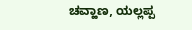ಚವ್ಹಾಣ, ಯಲ್ಲಪ್ಪ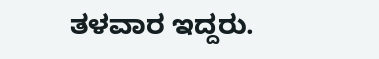ತಳವಾರ ಇದ್ದರು.